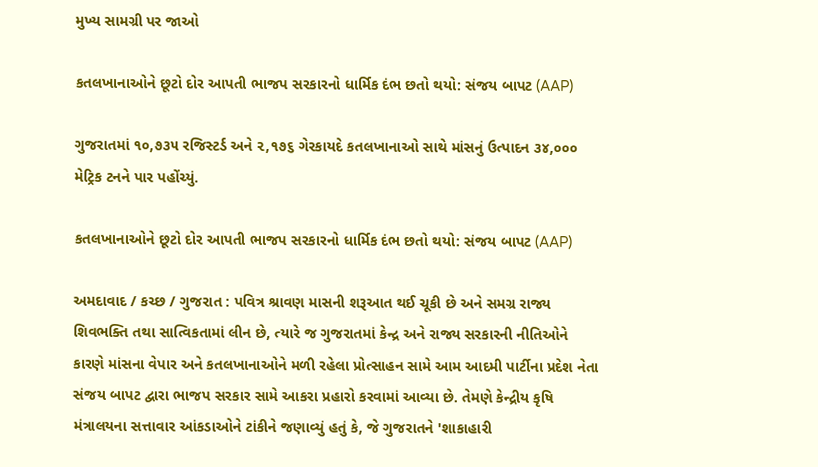મુખ્ય સામગ્રી પર જાઓ

કતલખાનાઓને છૂટો દોર આપતી ભાજપ સરકારનો ધાર્મિક દંભ છતો થયો: સંજય બાપટ (AAP)

ગુજરાતમાં ૧૦,૭૩૫ રજિસ્ટર્ડ અને ૨,૧૭૬ ગેરકાયદે કતલખાનાઓ સાથે માંસનું ઉત્પાદન ૩૪,૦૦૦ મેટ્રિક ટનને પાર પહોંચ્યું.

કતલખાનાઓને છૂટો દોર આપતી ભાજપ સરકારનો ધાર્મિક દંભ છતો થયો: સંજય બાપટ (AAP)

અમદાવાદ / કચ્છ / ગુજરાત : પવિત્ર શ્રાવણ માસની શરૂઆત થઈ ચૂકી છે અને સમગ્ર રાજ્ય શિવભક્તિ તથા સાત્વિકતામાં લીન છે, ત્યારે જ ગુજરાતમાં કેન્દ્ર અને રાજ્ય સરકારની નીતિઓને કારણે માંસના વેપાર અને કતલખાનાઓને મળી રહેલા પ્રોત્સાહન સામે આમ આદમી પાર્ટીના પ્રદેશ નેતા સંજય બાપટ દ્વારા ભાજપ સરકાર સામે આકરા પ્રહારો કરવામાં આવ્યા છે. તેમણે કેન્દ્રીય કૃષિ મંત્રાલયના સત્તાવાર આંકડાઓને ટાંકીને જણાવ્યું હતું કે, જે ગુજરાતને 'શાકાહારી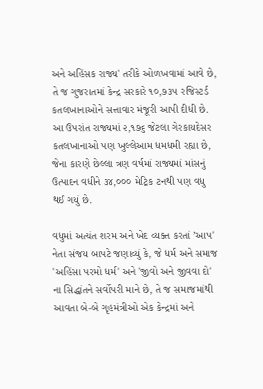અને અહિંસક રાજ્ય' તરીકે ઓળખવામાં આવે છે, તે જ ગુજરાતમાં કેન્દ્ર સરકારે ૧૦,૭૩૫ રજિસ્ટર્ડ કતલખાનાઓને સત્તાવાર મંજૂરી આપી દીધી છે. આ ઉપરાંત રાજ્યમાં ૨,૧૭૬ જેટલા ગેરકાયદેસર કતલખાનાઓ પણ ખુલ્લેઆમ ધમધમી રહ્યા છે, જેના કારણે છેલ્લા ત્રણ વર્ષમાં રાજ્યમાં માંસનું ઉત્પાદન વધીને ૩૪,૦૦૦ મેટ્રિક ટનથી પણ વધુ થઈ ગયું છે.

વધુમાં અત્યંત શરમ અને ખેદ વ્યક્ત કરતાં ’આપ' નેતા સંજય બાપટે જણાવ્યું કે, જે ધર્મ અને સમાજ 'અહિંસા પરમો ધર્મ' અને 'જીવો અને જીવવા દો' ના સિદ્ધાંતને સર્વોપરી માને છે, તે જ સમાજમાંથી આવતા બે-બે ગૃહમંત્રીઓ એક કેન્દ્રમાં અને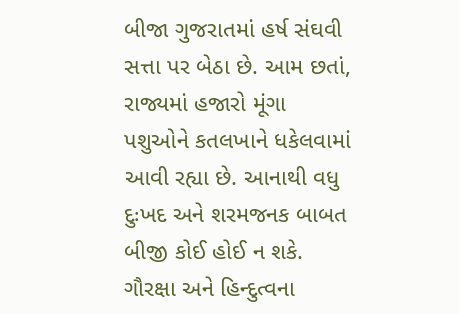બીજા ગુજરાતમાં હર્ષ સંઘવી સત્તા પર બેઠા છે. આમ છતાં, રાજ્યમાં હજારો મૂંગા પશુઓને કતલખાને ધકેલવામાં આવી રહ્યા છે. આનાથી વધુ દુઃખદ અને શરમજનક બાબત બીજી કોઈ હોઈ ન શકે. ગૌરક્ષા અને હિન્દુત્વના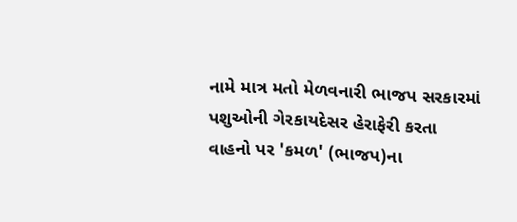નામે માત્ર મતો મેળવનારી ભાજપ સરકારમાં પશુઓની ગેરકાયદેસર હેરાફેરી કરતા વાહનો પર 'કમળ' (ભાજપ)ના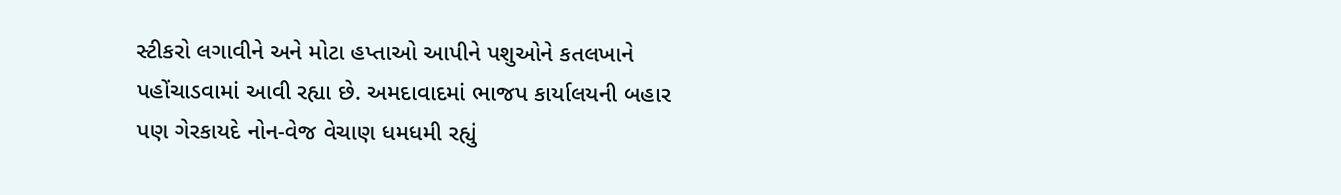સ્ટીકરો લગાવીને અને મોટા હપ્તાઓ આપીને પશુઓને કતલખાને પહોંચાડવામાં આવી રહ્યા છે. અમદાવાદમાં ભાજપ કાર્યાલયની બહાર પણ ગેરકાયદે નોન-વેજ વેચાણ ધમધમી રહ્યું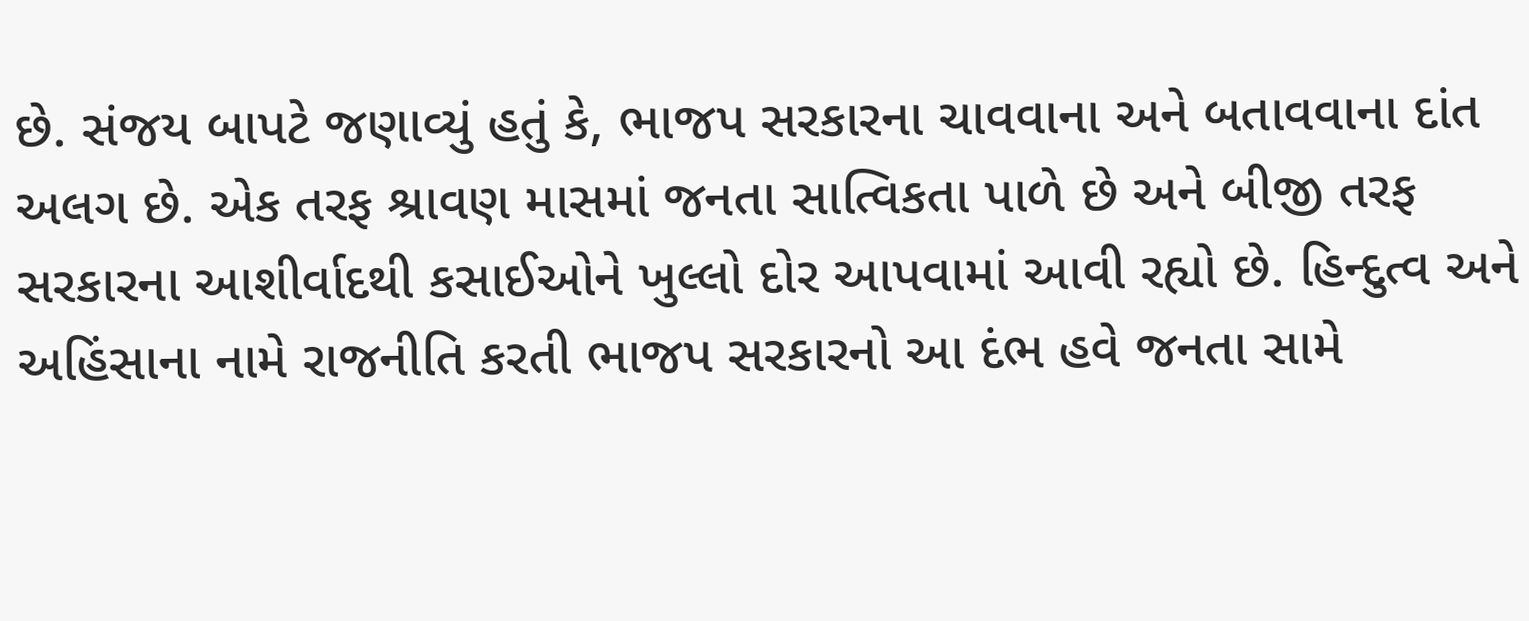છે. સંજય બાપટે જણાવ્યું હતું કે, ભાજપ સરકારના ચાવવાના અને બતાવવાના દાંત અલગ છે. એક તરફ શ્રાવણ માસમાં જનતા સાત્વિકતા પાળે છે અને બીજી તરફ સરકારના આશીર્વાદથી કસાઈઓને ખુલ્લો દોર આપવામાં આવી રહ્યો છે. હિન્દુત્વ અને અહિંસાના નામે રાજનીતિ કરતી ભાજપ સરકારનો આ દંભ હવે જનતા સામે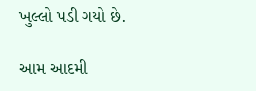ખુલ્લો પડી ગયો છે.

આમ આદમી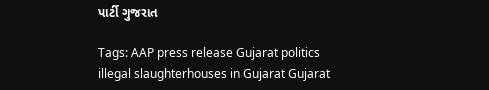પાર્ટી ગુજરાત

Tags: AAP press release Gujarat politics illegal slaughterhouses in Gujarat Gujarat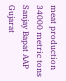meat production 34000 metric tons Sanjay Bapat AAP Gujarat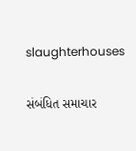slaughterhouses

સંબંધિત સમાચાર